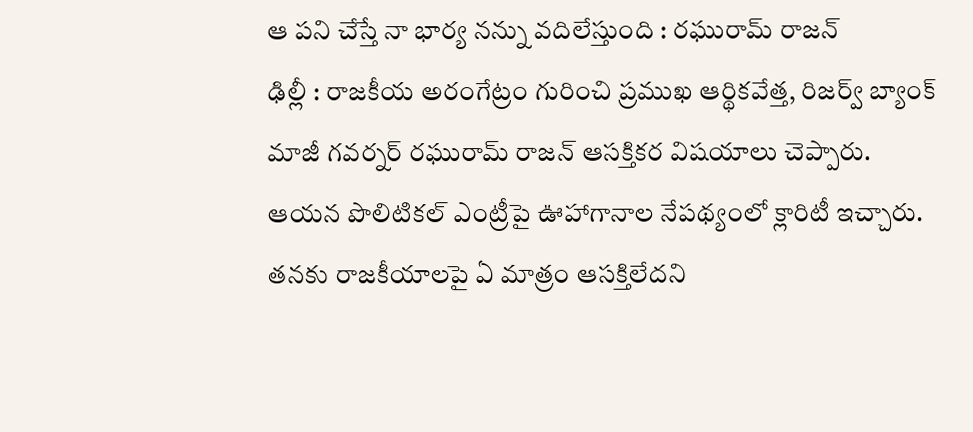ఆ పని చేస్తే నా భార్య నన్ను వదిలేస్తుంది : రఘురామ్ రాజన్
ఢిల్లీ : రాజకీయ అరంగేట్రం గురించి ప్రముఖ ఆర్థికవేత్త, రిజర్వ్ బ్యాంక్ మాజీ గవర్నర్ రఘురామ్ రాజన్ ఆసక్తికర విషయాలు చెప్పారు. ఆయన పొలిటికల్ ఎంట్రీపై ఊహాగానాల నేపథ్యంలో క్లారిటీ ఇచ్చారు. తనకు రాజకీయాలపై ఏ మాత్రం ఆసక్తిలేదని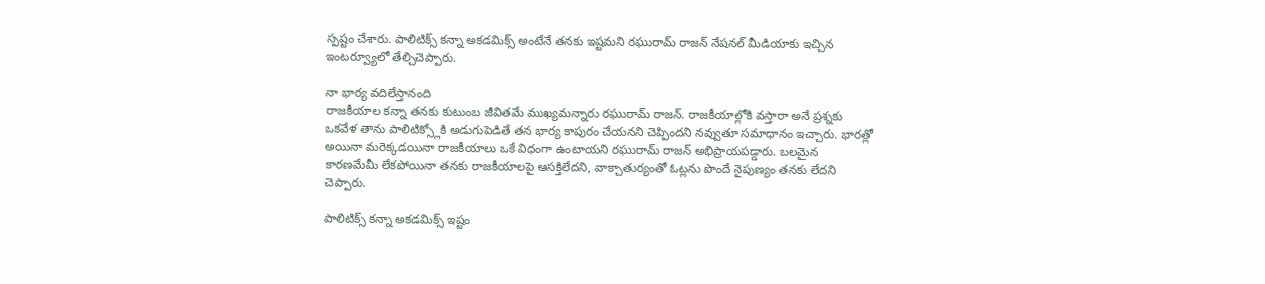స్పష్టం చేశారు. పాలిటిక్స్ కన్నా అకడమిక్స్ అంటేనే తనకు ఇష్టమని రఘురామ్ రాజన్ నేషనల్ మీడియాకు ఇచ్చిన ఇంటర్వ్యూలో తేల్చిచెప్పారు.

నా భార్య వదిలేస్తానంది
రాజకీయాల కన్నా తనకు కుటుంబ జీవితమే ముఖ్యమన్నారు రఘురామ్ రాజన్. రాజకీయాల్లోకి వస్తారా అనే ప్రశ్నకు ఒకవేళ తాను పాలిటిక్స్లోకి అడుగుపెడితే తన భార్య కాపురం చేయనని చెప్పిందని నవ్వుతూ సమాధానం ఇచ్చారు. భారత్లో అయినా మరెక్కడయినా రాజకీయాలు ఒకే విధంగా ఉంటాయని రఘురామ్ రాజన్ అభిప్రాయపడ్డారు. బలమైన కారణమేమీ లేకపోయినా తనకు రాజకీయాలపై ఆసక్తిలేదని, వాక్చాతుర్యంతో ఓట్లను పొందే నైపుణ్యం తనకు లేదని చెప్పారు.

పాలిటిక్స్ కన్నా అకడమిక్స్ ఇష్టం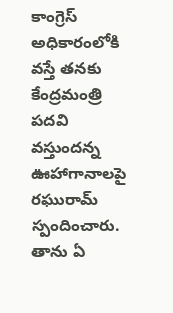కాంగ్రెస్ అధికారంలోకి వస్తే తనకు కేంద్రమంత్రి పదవి వస్తుందన్న ఊహాగానాలపై రఘురామ్ స్పందించారు. తాను ఏ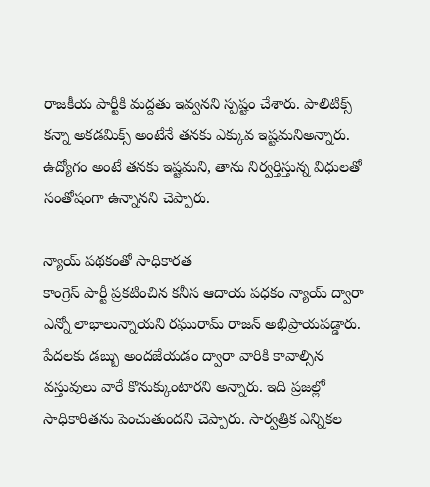రాజకీయ పార్టీకి మద్దతు ఇవ్వనని స్పష్టం చేశారు. పాలిటిక్స్ కన్నా అకడమిక్స్ అంటేనే తనకు ఎక్కువ ఇష్టమనిఅన్నారు. ఉద్యోగం అంటే తనకు ఇష్టమని, తాను నిర్వర్తిస్తున్న విధులతో సంతోషంగా ఉన్నానని చెప్పారు.

న్యాయ్ పథకంతో సాధికారత
కాంగ్రెస్ పార్టీ ప్రకటించిన కనీస ఆదాయ పధకం న్యాయ్ ద్వారా ఎన్నో లాభాలున్నాయని రఘురామ్ రాజన్ అభిప్రాయపడ్డారు. పేదలకు డబ్బు అందజేయడం ద్వారా వారికి కావాల్సిన వస్తువులు వారే కొనుక్కుంటారని అన్నారు. ఇది ప్రజల్లో సాధికారితను పెంచుతుందని చెప్పారు. సార్వత్రిక ఎన్నికల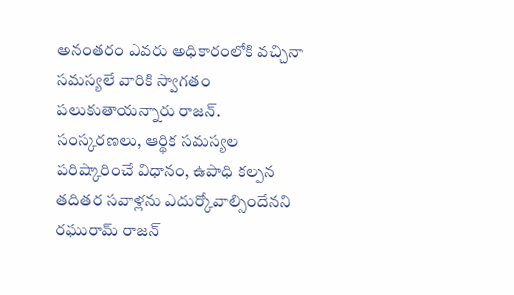అనంతరం ఎవరు అధికారంలోకి వచ్చినా సమస్యలే వారికి స్వాగతం పలుకుతాయన్నారు రాజన్. సంస్కరణలు, ఆర్థిక సమస్యల పరిష్కారించే విధానం, ఉపాధి కల్పన తదితర సవాళ్లను ఎదుర్కోవాల్సిందేనని రఘురామ్ రాజన్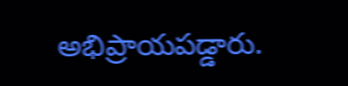అభిప్రాయపడ్డారు.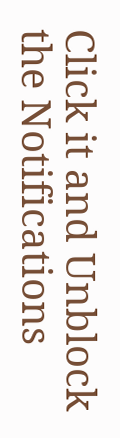Click it and Unblock the Notifications